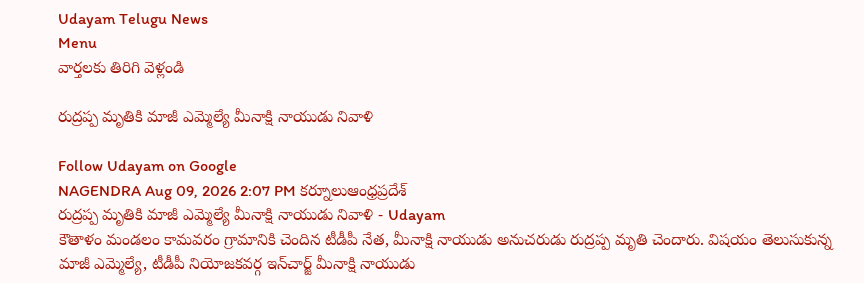Udayam Telugu News
Menu
వార్తలకు తిరిగి వెళ్లండి

రుద్రప్ప మృతికి మాజీ ఎమ్మెల్యే మీనాక్షి నాయుడు నివాళి

Follow Udayam on Google
NAGENDRA Aug 09, 2026 2:07 PM కర్నూలుఆంధ్రప్రదేశ్
రుద్రప్ప మృతికి మాజీ ఎమ్మెల్యే మీనాక్షి నాయుడు నివాళి - Udayam
కౌతాళం మండలం కామవరం గ్రామానికి చెందిన టీడీపీ నేత, మీనాక్షి నాయుడు అనుచరుడు రుద్రప్ప మృతి చెందారు. విషయం తెలుసుకున్న మాజీ ఎమ్మెల్యే, టీడీపీ నియోజకవర్గ ఇన్‌చార్జ్ మీనాక్షి నాయుడు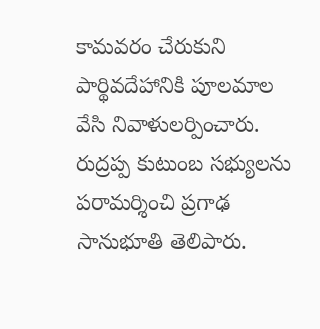కామవరం చేరుకుని పార్థివదేహానికి పూలమాల వేసి నివాళులర్పించారు. రుద్రప్ప కుటుంబ సభ్యులను పరామర్శించి ప్రగాఢ సానుభూతి తెలిపారు.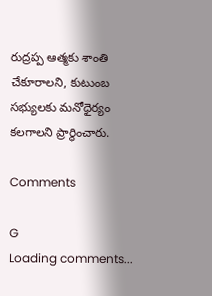రుద్రప్ప ఆత్మకు శాంతి చేకూరాలని, కుటుంబ సభ్యులకు మనోధైర్యం కలగాలని ప్రార్థించారు.

Comments

G
Loading comments...